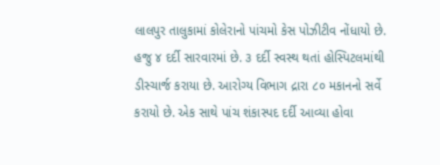લાલપુર તાલુકામાં કોલેરાનો પાંચમો કેસ પોઝીટીવ નોંધાયો છે. હજુ ૪ દર્દી સારવારમાં છે. ૩ દર્દી સ્વસ્થ થતાં હોસ્પિટલમાંથી ડીસ્ચાર્જ કરાયા છે. આરોગ્ય વિભાગ દ્રારા ૮૦ મકાનનો સર્વે કરાયો છે. એક સાથે પાંચ શંકાસ્પદ દર્દી આવ્યા હોવા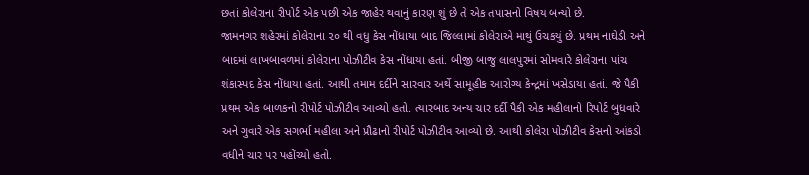છતાં કોલેરાના રીપોર્ટ એક પછી એક જાહેર થવાનું કારણ શું છે તે એક તપાસનો વિષય બન્યો છે.
જામનગર શહેરમાં કોલેરાના ૨૦ થી વધુ કેસ નોંધાયા બાદ જિલ્લામાં કોલેરાએ માથું ઉચકયું છે. પ્રથમ નાઘેડી અને બાદમાં લાખબાવળમાં કોલેરાના પોઝીટીવ કેસ નોંધાયા હતાં. બીજી બાજુ લાલપુરમાં સોમવારે કોલેરાના પાંચ શંકાસ્પદ કેસ નોંધાયા હતાં. આથી તમામ દર્દીને સારવાર અર્થે સામૂહીક આરોગ્ય કેન્દ્રમાં ખસેડાયા હતાં. જે પૈકી પ્રથમ એક બાળકનો રીપોર્ટ પોઝીટીવ આવ્યો હતો. ત્યારબાદ અન્ય ચાર દર્દી પૈકી એક મહીલાનો રિપોર્ટ બુધવારે અને ગુવારે એક સગર્ભા મહીલા અને પ્રૌઢાનો રીપોર્ટ પોઝીટીવ આવ્યો છે. આથી કોલેરા પોઝીટીવ કેસનો આંકડો વધીને ચાર પર પહોંચ્યો હતો.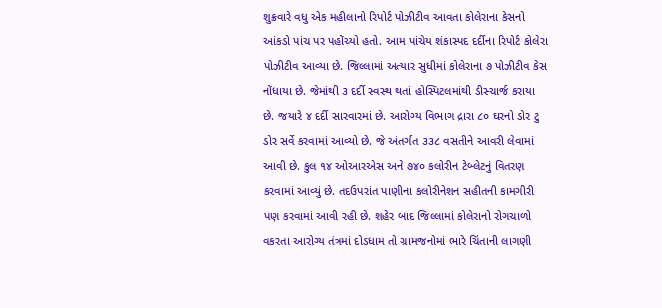શુક્રવારે વધુ એક મહીલાનો રિપોર્ટ પોઝીટીવ આવતા કોલેરાના કેસનો આંકડો પાંચ પર પહોંચ્યો હતો. આમ પાંચેય શંકાસ્પદ દર્દીના રિપોર્ટ કોલેરા પોઝીટીવ આવ્યા છે. જિલ્લામાં અત્યાર સુધીમાં કોલેરાના ૭ પોઝીટીવ કેસ નોંધાયા છે. જેમાંથી ૩ દર્દી સ્વસ્થ થતાં હોસ્પિટલમાંથી ડીસ્ચાર્જ કરાયા છે. જયારે ૪ દર્દી સારવારમાં છે. આરોગ્ય વિભાગ દ્રારા ૮૦ ઘરનો ડોર ટુ ડોર સર્વે કરવામાં આવ્યો છે. જે અંતર્ગત ૩૩૮ વસતીને આવરી લેવામાં આવી છે. કુલ ૧૪ ઓઆરએસ અને ૭૪૦ કલોરીન ટેબ્લેટનું વિતરણ કરવામાં આવ્યું છે. તદઉપરાંત પાણીના કલોરીનેશન સહીતની કામગીરી પણ કરવામાં આવી રહી છે. શહેર બાદ જિલ્લામાં કોલેરાનો રોગચાળો વકરતા આરોગ્ય તંત્રમાં દોડધામ તો ગ્રામજનોમાં ભારે ચિંતાની લાગણી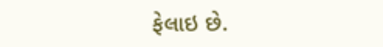ફેલાઇ છે.